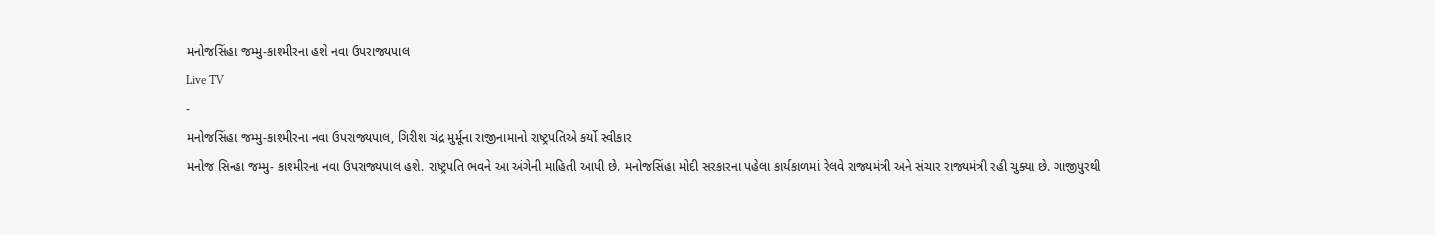મનોજસિંહા જમ્મુ-કાશ્મીરના હશે નવા ઉપરાજ્યપાલ
Live TV
-
મનોજસિંહા જમ્મુ-કાશ્મીરના નવા ઉપરાજ્યપાલ, ગિરીશ ચંદ્ર મુર્મૂના રાજીનામાનો રાષ્ટ્રપતિએ કર્યો સ્વીકાર
મનોજ સિન્હા જમ્મુ- કાશ્મીરના નવા ઉપરાજ્યપાલ હશે. રાષ્ટ્રપતિ ભવને આ અંગેની માહિતી આપી છે. મનોજસિંહા મોદી સરકારના પહેલા કાર્યકાળમાં રેલવે રાજ્યમંત્રી અને સંચાર રાજ્યમંત્રી રહી ચુક્યા છે. ગાજીપુરથી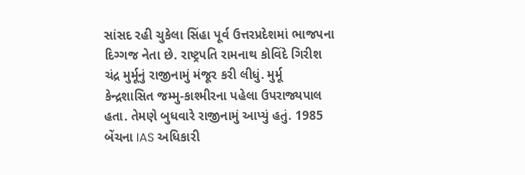સાંસદ રહી ચુકેલા સિંહા પૂર્વ ઉત્તરપ્રદેશમાં ભાજપના દિગ્ગજ નેતા છે. રાષ્ટ્રપતિ રામનાથ કોવિંદે ગિરીશ ચંદ્ર મુર્મૂનું રાજીનામું મંજૂર કરી લીધું. મુર્મૂ કેન્દ્રશાસિત જમ્મુ-કાશ્મીરના પહેલા ઉપરાજ્યપાલ હતા. તેમણે બુધવારે રાજીનામું આપ્યું હતું. 1985 બેંચના IAS અધિકારી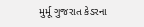મુર્મૂ ગુજરાત કેડરના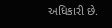અધિકારી છે.